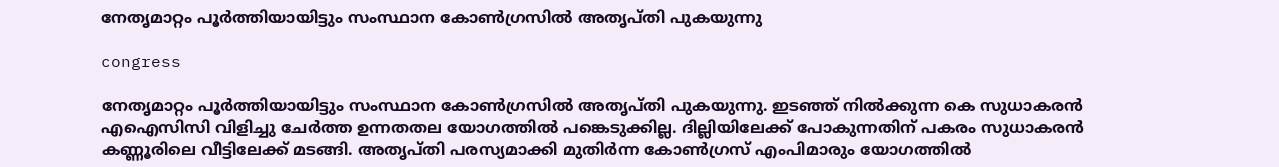നേതൃമാറ്റം പൂര്‍ത്തിയായിട്ടും സംസ്ഥാന കോണ്‍ഗ്രസില്‍ അതൃപ്തി പുകയുന്നു

congress

നേതൃമാറ്റം പൂര്‍ത്തിയായിട്ടും സംസ്ഥാന കോണ്‍ഗ്രസില്‍ അതൃപ്തി പുകയുന്നു. ഇടഞ്ഞ് നില്‍ക്കുന്ന കെ സുധാകരന്‍ എഐസിസി വിളിച്ചു ചേര്‍ത്ത ഉന്നതതല ‍യോഗത്തില്‍ പങ്കെടുക്കില്ല. ദില്ലിയിലേക്ക് പോകുന്നതിന് പകരം സുധാകരന്‍ കണ്ണൂരിലെ വീട്ടിലേക്ക് മടങ്ങി. അതൃപ്തി പരസ്യമാക്കി മുതിര്‍ന്ന കോണ്‍ഗ്രസ് എംപിമാരും യോഗത്തില്‍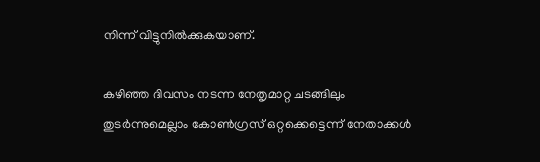നിന്ന് വിട്ടുനില്‍ക്കുകയാണ്.

കഴിഞ്ഞ ദിവസം നടന്ന നേതൃമാറ്റ ചടങ്ങിലും തുടര്‍ന്നുമെല്ലാം കോണ്‍ഗ്രസ് ഒറ്റക്കെട്ടെന്ന് നേതാക്കള്‍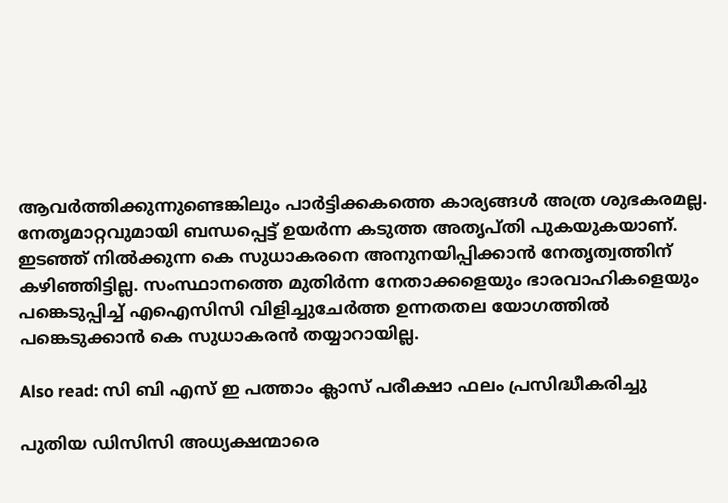ആവര്‍ത്തിക്കുന്നുണ്ടെങ്കിലും പാര്‍ട്ടിക്കകത്തെ കാര്യങ്ങള്‍ അത്ര ശുഭകരമല്ല. നേതൃമാറ്റവുമായി ബന്ധപ്പെട്ട് ഉയര്‍ന്ന കടുത്ത അതൃപ്തി പുകയുകയാണ്. ഇടഞ്ഞ് നില്‍ക്കുന്ന കെ സുധാകരനെ അനുനയിപ്പിക്കാന്‍ നേതൃത്വത്തിന് കഴിഞ്ഞിട്ടില്ല. സംസ്ഥാനത്തെ മുതിര്‍ന്ന നേതാക്കളെയും ഭാരവാഹികളെയും പങ്കെടുപ്പിച്ച് എഐസിസി വിളിച്ചുചേര്‍ത്ത ഉന്നതതല യോഗത്തില്‍ പങ്കെടുക്കാന്‍ കെ സുധാകരന്‍ തയ്യാറായില്ല.

Also read: സി ബി എസ് ഇ പത്താം ക്ലാസ് പരീക്ഷാ ഫലം പ്രസിദ്ധീകരിച്ചു

പുതിയ ഡിസിസി അധ്യക്ഷന്മാരെ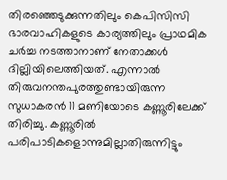തിരഞ്ഞെടുക്കുന്നതിലും കെപിസിസി ഭാരവാഹികളുടെ കാര്യത്തിലും പ്രാഥമിക ചർച്ച നടത്താനാണ് നേതാക്കൾ ദില്ലിയിലെത്തിയത്. എന്നാല്‍ തിരുവനന്തപുരത്തുണ്ടായിരുന്ന സുധാകരന്‍ 11 മണിയോടെ കണ്ണൂരിലേക്ക് തിരിച്ചു. കണ്ണൂരില്‍ പരിപാടികളൊന്നുമില്ലാതിരുന്നിട്ടും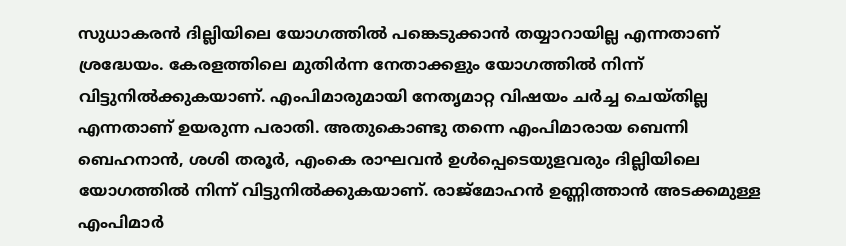സുധാകരന്‍ ദില്ലിയിലെ യോഗത്തില്‍ പങ്കെടുക്കാന്‍ തയ്യാറായില്ല എന്നതാണ് ശ്രദ്ധേയം. കേരളത്തിലെ മുതിര്‍ന്ന നേതാക്കളും യോഗത്തില്‍ നിന്ന് വിട്ടുനില്‍ക്കുകയാണ്. എംപിമാരുമായി നേതൃമാറ്റ വിഷയം ചര്‍ച്ച ചെയ്തില്ല എന്നതാണ് ഉയരുന്ന പരാതി. അതുകൊണ്ടു തന്നെ എംപിമാരായ ബെന്നി ബെഹനാന്‍, ശശി തരൂര്‍, എംകെ രാഘവന്‍ ഉള്‍പ്പെടെയുളവരും ദില്ലിയിലെ യോഗത്തില്‍ നിന്ന് വിട്ടുനില്‍ക്കുകയാണ്. രാജ്മോഹന്‍ ഉണ്ണിത്താന്‍ അടക്കമുള്ള എംപിമാര്‍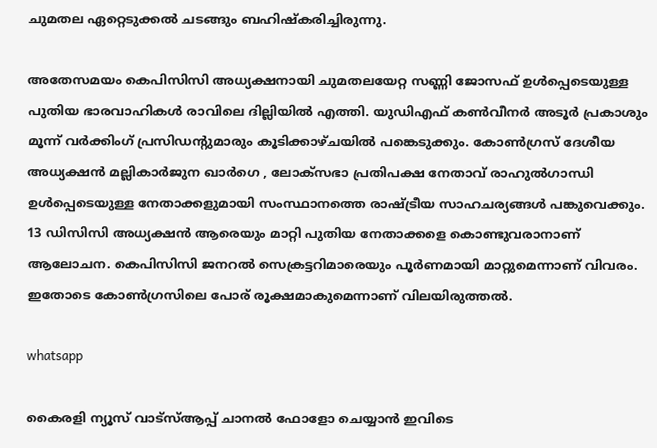ചുമതല ഏറ്റെടുക്കല്‍ ചടങ്ങും ബഹിഷ്കരിച്ചിരുന്നു.

അതേസമയം കെപിസിസി അധ്യക്ഷനായി ചുമതലയേറ്റ സണ്ണി ജോസഫ് ഉൾപ്പെടെയുള്ള പുതിയ ഭാരവാഹികൾ രാവിലെ ദില്ലിയിൽ എത്തി. യുഡിഎഫ് കൺവീനർ അടൂർ പ്രകാശും മൂന്ന് വർക്കിംഗ് പ്രസിഡന്റുമാരും കൂടിക്കാഴ്ചയിൽ പങ്കെടുക്കും. കോൺഗ്രസ് ദേശീയ അധ്യക്ഷൻ മല്ലികാർജുന ഖാർഗെ , ലോക്സഭാ പ്രതിപക്ഷ നേതാവ് രാഹുൽഗാന്ധി ഉൾപ്പെടെയുള്ള നേതാക്കളുമായി സംസ്ഥാനത്തെ രാഷ്ട്രീയ സാഹചര്യങ്ങൾ പങ്കുവെക്കും. 13 ഡിസിസി അധ്യക്ഷൻ ആരെയും മാറ്റി പുതിയ നേതാക്കളെ കൊണ്ടുവരാനാണ് ആലോചന. കെപിസിസി ജനറൽ സെക്രട്ടറിമാരെയും പൂർണമായി മാറ്റുമെന്നാണ് വിവരം. ഇതോടെ കോണ്‍ഗ്രസിലെ പോര് രൂക്ഷമാകുമെന്നാണ് വിലയിരുത്തല്‍.

whatsapp

കൈരളി ന്യൂസ് വാട്‌സ്ആപ്പ് ചാനല്‍ ഫോളോ ചെയ്യാന്‍ ഇവിടെ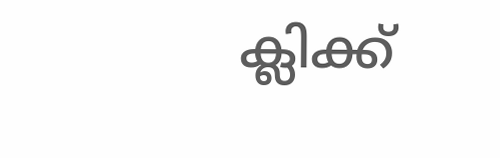ക്ലിക്ക്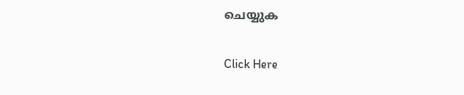ചെയ്യുക

Click Here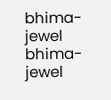bhima-jewel
bhima-jewel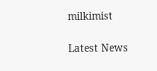milkimist

Latest News